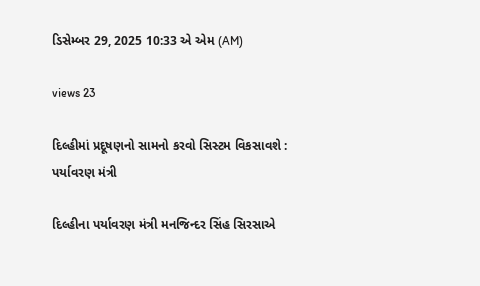ડિસેમ્બર 29, 2025 10:33 એ એમ (AM)

views 23

દિલ્હીમાં પ્રદૂષણનો સામનો કરવો સિસ્ટમ વિકસાવશે : પર્યાવરણ મંત્રી

દિલ્હીના પર્યાવરણ મંત્રી મનજિન્દર સિંહ સિરસાએ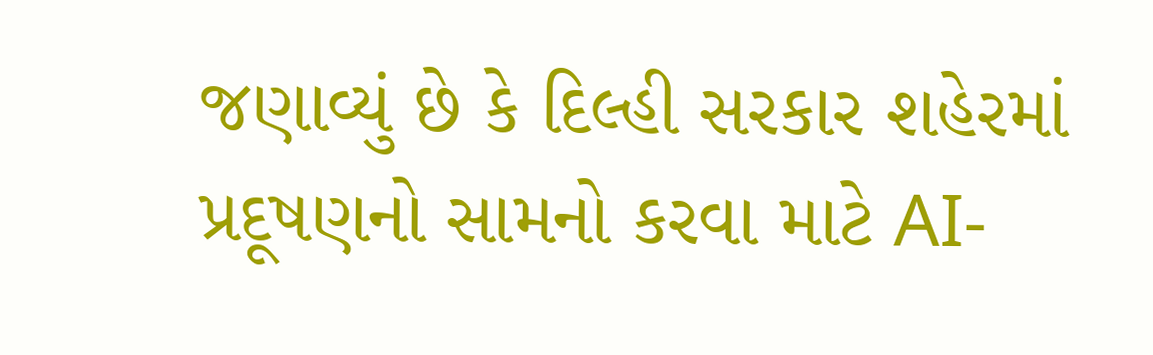જણાવ્યું છે કે દિલ્હી સરકાર શહેરમાં પ્રદૂષણનો સામનો કરવા માટે AI-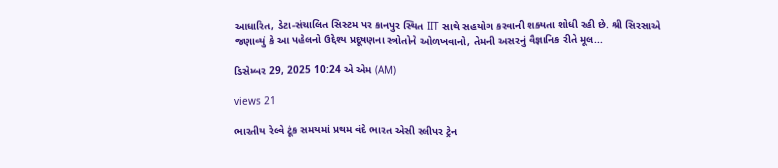આધારિત, ડેટા-સંચાલિત સિસ્ટમ પર કાનપુર સ્થિત IIT સાથે સહયોગ કરવાની શક્યતા શોધી રહી છે. શ્રી સિરસાએ જણાવ્યું કે આ પહેલનો ઉદ્દેશ્ય પ્રદૂષણના સ્ત્રોતોને ઓળખવાનો, તેમની અસરનું વૈજ્ઞાનિક રીતે મૂલ...

ડિસેમ્બર 29, 2025 10:24 એ એમ (AM)

views 21

ભારતીય રેલ્વે ટૂંક સમયમાં પ્રથમ વંદે ભારત એસી સ્લીપર ટ્રેન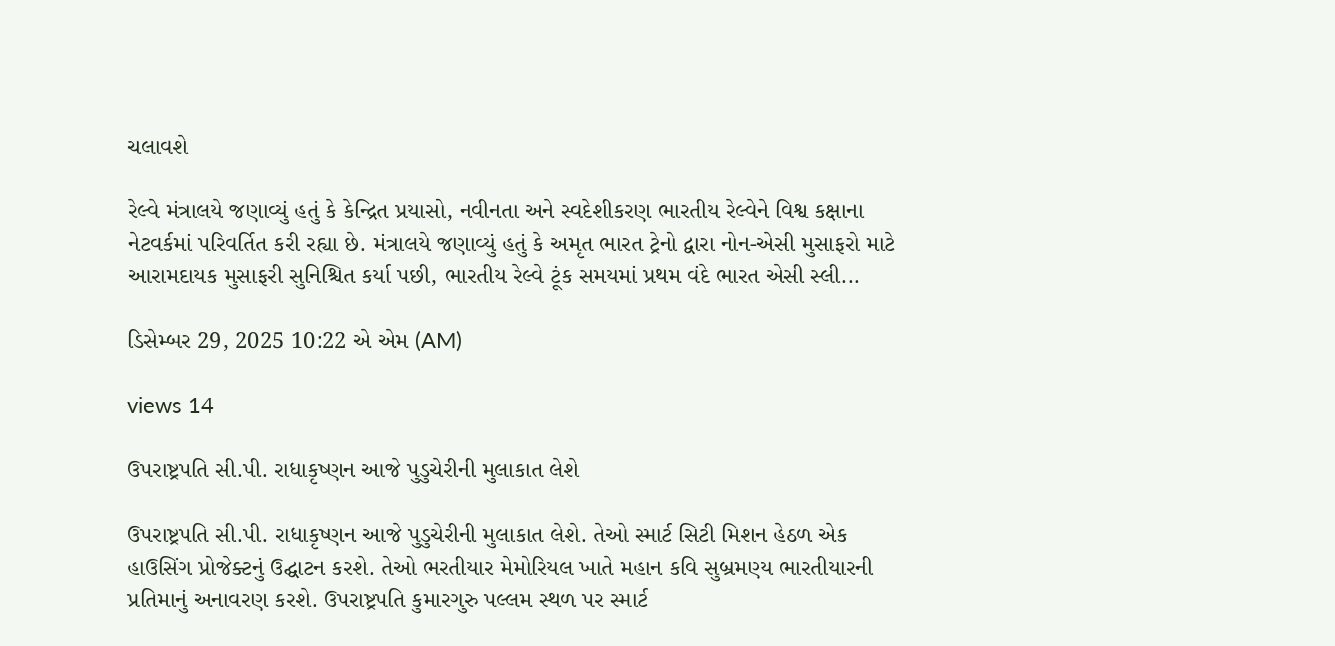ચલાવશે

રેલ્વે મંત્રાલયે જણાવ્યું હતું કે કેન્દ્રિત પ્રયાસો, નવીનતા અને સ્વદેશીકરણ ભારતીય રેલ્વેને વિશ્વ કક્ષાના નેટવર્કમાં પરિવર્તિત કરી રહ્યા છે. મંત્રાલયે જણાવ્યું હતું કે અમૃત ભારત ટ્રેનો દ્વારા નોન-એસી મુસાફરો માટે આરામદાયક મુસાફરી સુનિશ્ચિત કર્યા પછી, ભારતીય રેલ્વે ટૂંક સમયમાં પ્રથમ વંદે ભારત એસી સ્લી...

ડિસેમ્બર 29, 2025 10:22 એ એમ (AM)

views 14

ઉપરાષ્ટ્રપતિ સી.પી. રાધાકૃષ્ણન આજે પુડુચેરીની મુલાકાત લેશે

ઉપરાષ્ટ્રપતિ સી.પી. રાધાકૃષ્ણન આજે પુડુચેરીની મુલાકાત લેશે. તેઓ સ્માર્ટ સિટી મિશન હેઠળ એક હાઉસિંગ પ્રોજેક્ટનું ઉદ્ઘાટન કરશે. તેઓ ભરતીયાર મેમોરિયલ ખાતે મહાન કવિ સુબ્રમણ્ય ભારતીયારની પ્રતિમાનું અનાવરણ કરશે. ઉપરાષ્ટ્રપતિ કુમારગુરુ પલ્લમ સ્થળ પર સ્માર્ટ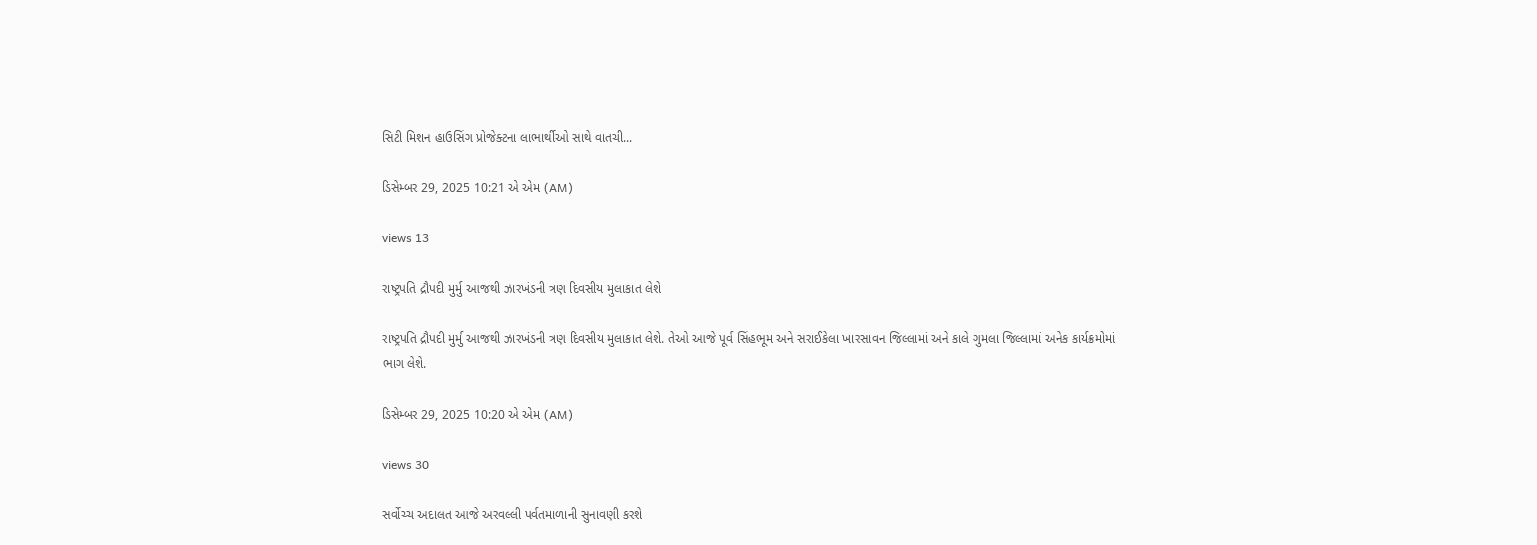સિટી મિશન હાઉસિંગ પ્રોજેક્ટના લાભાર્થીઓ સાથે વાતચી...

ડિસેમ્બર 29, 2025 10:21 એ એમ (AM)

views 13

રાષ્ટ્રપતિ દ્રૌપદી મુર્મુ આજથી ઝારખંડની ત્રણ દિવસીય મુલાકાત લેશે

રાષ્ટ્રપતિ દ્રૌપદી મુર્મુ આજથી ઝારખંડની ત્રણ દિવસીય મુલાકાત લેશે. તેઓ આજે પૂર્વ સિંહભૂમ અને સરાઈકેલા ખારસાવન જિલ્લામાં અને કાલે ગુમલા જિલ્લામાં અનેક કાર્યક્રમોમાં ભાગ લેશે.

ડિસેમ્બર 29, 2025 10:20 એ એમ (AM)

views 30

સર્વોચ્ચ અદાલત આજે અરવલ્લી પર્વતમાળાની સુનાવણી કરશે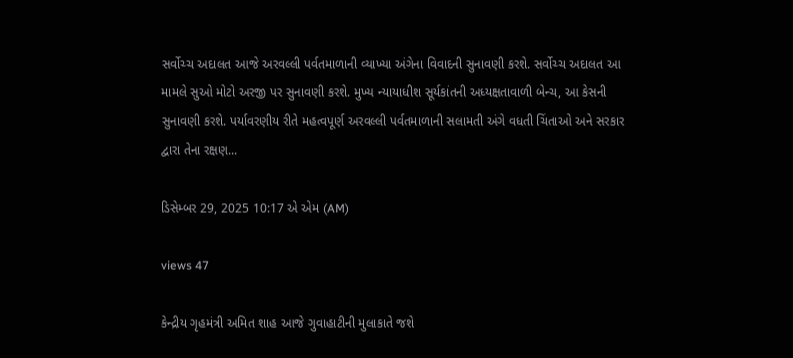સર્વોચ્ચ અદાલત આજે અરવલ્લી પર્વતમાળાની વ્યાખ્યા અંગેના વિવાદની સુનાવણી કરશે. સર્વોચ્ચ અદાલત આ મામલે સુઓ મોટો અરજી પર સુનાવણી કરશે. મુખ્ય ન્યાયાધીશ સૂર્યકાંતની અધ્યક્ષતાવાળી બેન્ચ, આ કેસની સુનાવણી કરશે. પર્યાવરણીય રીતે મહત્વપૂર્ણ અરવલ્લી પર્વતમાળાની સલામતી અંગે વધતી ચિંતાઓ અને સરકાર દ્વારા તેના રક્ષણ...

ડિસેમ્બર 29, 2025 10:17 એ એમ (AM)

views 47

કેન્દ્રીય ગૃહમંત્રી અમિત શાહ આજે ગુવાહાટીની મુલાકાતે જશે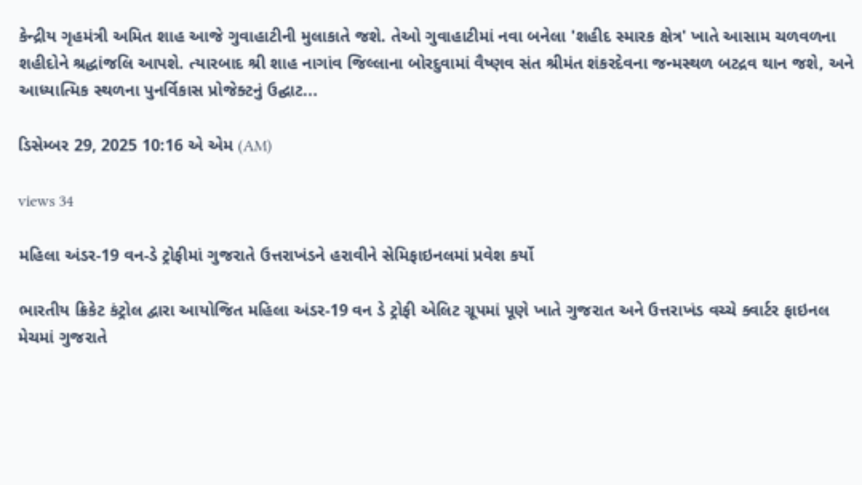કેન્દ્રીય ગૃહમંત્રી અમિત શાહ આજે ગુવાહાટીની મુલાકાતે જશે. તેઓ ગુવાહાટીમાં નવા બનેલા 'શહીદ સ્મારક ક્ષેત્ર' ખાતે આસામ ચળવળના શહીદોને શ્રદ્ધાંજલિ આપશે. ત્યારબાદ શ્રી શાહ નાગાંવ જિલ્લાના બોરદુવામાં વૈષ્ણવ સંત શ્રીમંત શંકરદેવના જન્મસ્થળ બટદ્રવ થાન જશે, અને આધ્યાત્મિક સ્થળના પુનર્વિકાસ પ્રોજેક્ટનું ઉદ્ઘાટ...

ડિસેમ્બર 29, 2025 10:16 એ એમ (AM)

views 34

મહિલા અંડર-19 વન-ડે ટ્રોફીમાં ગુજરાતે ઉત્તરાખંડને હરાવીને સેમિફાઇનલમાં પ્રવેશ કર્યો

ભારતીય ક્રિકેટ કંટ્રોલ દ્વારા આયોજિત મહિલા અંડર-19 વન ડે ટ્રોફી એલિટ ગ્રૂપમાં પૂણે ખાતે ગુજરાત અને ઉત્તરાખંડ વચ્ચે ક્વાર્ટર ફાઇનલ મેચમાં ગુજરાતે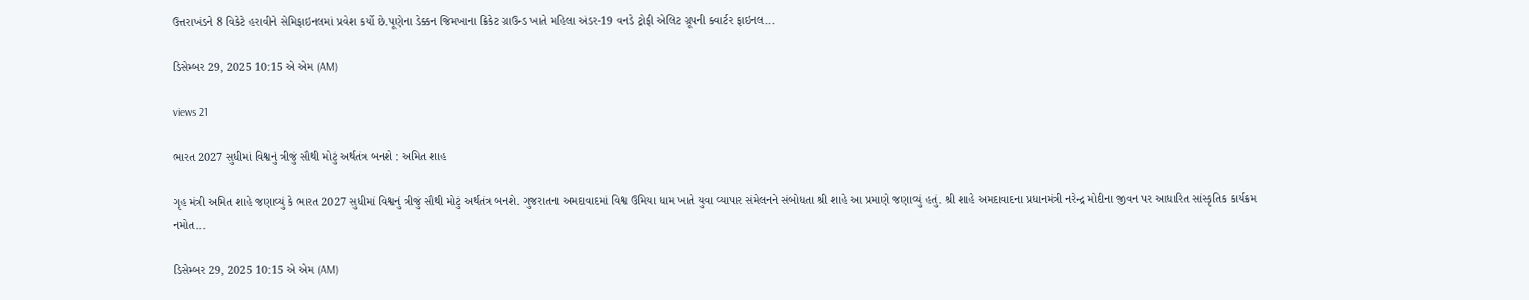ઉત્તરાખંડને 8 વિકેટે હરાવીને સેમિફાઇનલમાં પ્રવેશ કર્યો છે.પૂણેના ડેક્કન જિમખાના ક્રિકેટ ગ્રાઉન્ડ ખાતે મહિલા અંડર-19 વનડે ટ્રોફી એલિટ ગ્રૂપની ક્વાર્ટર ફાઇનલ...

ડિસેમ્બર 29, 2025 10:15 એ એમ (AM)

views 21

ભારત 2027 સુધીમાં વિશ્વનું ત્રીજું સૌથી મોટું અર્થતંત્ર બનશે : અમિત શાહ

ગૃહ મંત્રી અમિત શાહે જણાવ્યું કે ભારત 2027 સુધીમાં વિશ્વનું ત્રીજું સૌથી મોટું અર્થતંત્ર બનશે. ગુજરાતના અમદાવાદમાં વિશ્વ ઉમિયા ધામ ખાતે યુવા વ્યાપાર સંમેલનને સંબોધતા શ્રી શાહે આ પ્રમાણે જણાવ્યું હતું. શ્રી શાહે અમદાવાદના પ્રધાનમંત્રી નરેન્દ્ર મોદીના જીવન પર આધારિત સાંસ્કૃતિક કાર્યક્રમ નમોત...

ડિસેમ્બર 29, 2025 10:15 એ એમ (AM)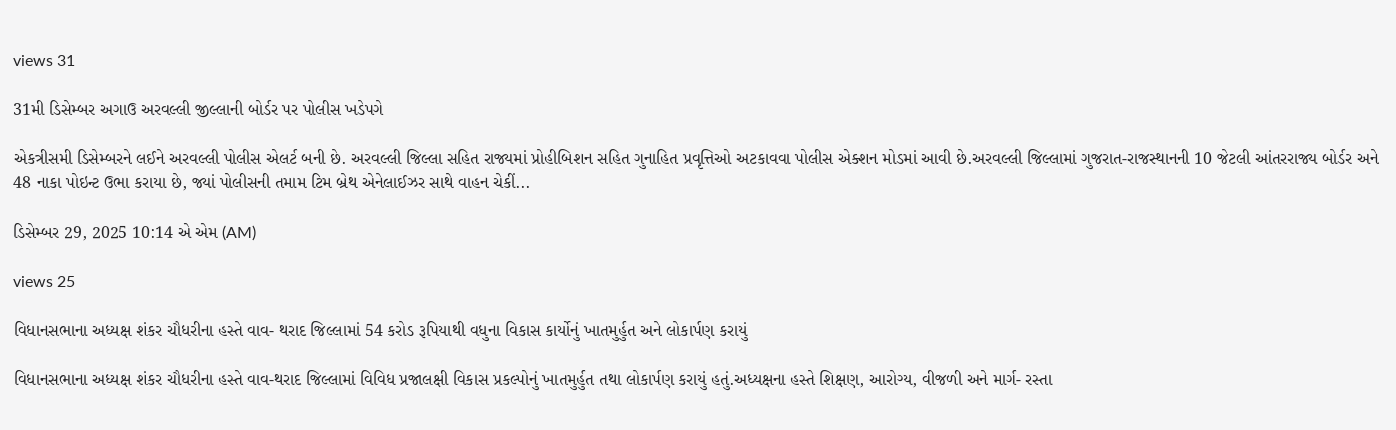views 31

31મી ડિસેમ્બર અગાઉ અરવલ્લી જીલ્લાની બોર્ડર પર પોલીસ ખડેપગે

એકત્રીસમી ડિસેમ્બરને લઈને અરવલ્લી પોલીસ એલર્ટ બની છે. અરવલ્લી જિલ્લા સહિત રાજ્યમાં પ્રોહીબિશન સહિત ગુનાહિત પ્રવૃત્તિઓ અટકાવવા પોલીસ એક્શન મોડમાં આવી છે.અરવલ્લી જિલ્લામાં ગુજરાત-રાજસ્થાનની 10 જેટલી આંતરરાજ્ય બોર્ડર અને 48 નાકા પોઇન્ટ ઉભા કરાયા છે, જ્યાં પોલીસની તમામ ટિમ બ્રેથ એનેલાઈઝર સાથે વાહન ચેકીં...

ડિસેમ્બર 29, 2025 10:14 એ એમ (AM)

views 25

વિધાનસભાના અધ્યક્ષ શંકર ચૌધરીના હસ્તે વાવ- થરાદ જિલ્લામાં 54 કરોડ રૂપિયાથી વધુના વિકાસ કાર્યોનું ખાતમુર્હુત અને લોકાર્પણ કરાયું

વિધાનસભાના અધ્યક્ષ શંકર ચૌધરીના હસ્તે વાવ-થરાદ જિલ્લામાં વિવિધ પ્રજાલક્ષી વિકાસ પ્રકલ્પોનું ખાતમુર્હુત તથા લોકાર્પણ કરાયું હતું.અધ્યક્ષના હસ્તે શિક્ષણ, આરોગ્ય, વીજળી અને માર્ગ- રસ્તા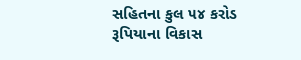સહિતના કુલ ૫૪ કરોડ રૂપિયાના વિકાસ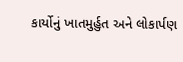કાર્યોનું ખાતમુર્હુત અને લોકાર્પણ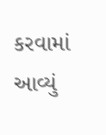કરવામાં આવ્યું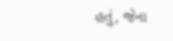હતું, જેના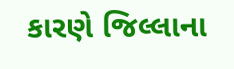કારણે જિલ્લાના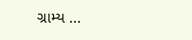ગ્રામ્ય ...